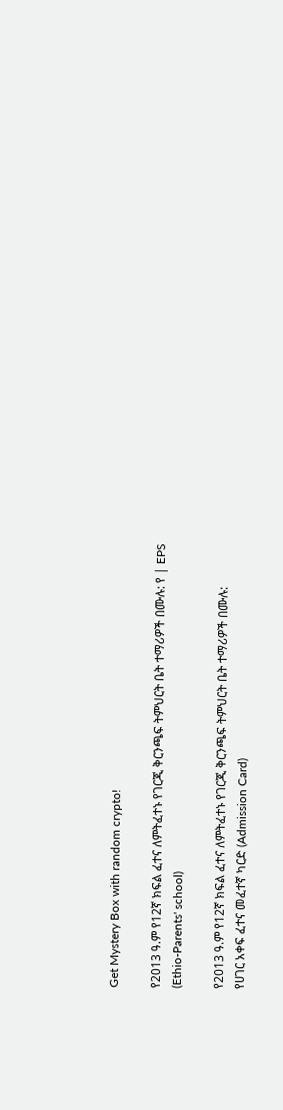Get Mystery Box with random crypto!

የ2013 ዓ.ም የ12ኛ ክፍል ፈተና ለምትፈተኑ የገርጂ ቅርንጫፍ ትምህርት ቤት ተማሪዎች በሙሉ: የ | EPS (Ethio-Parents' school)

የ2013 ዓ.ም የ12ኛ ክፍል ፈተና ለምትፈተኑ የገርጂ ቅርንጫፍ ትምህርት ቤት ተማሪዎች በሙሉ:
የሀገር አቀፍ ፈተና መፈተኛ ካርድ (Admission Card)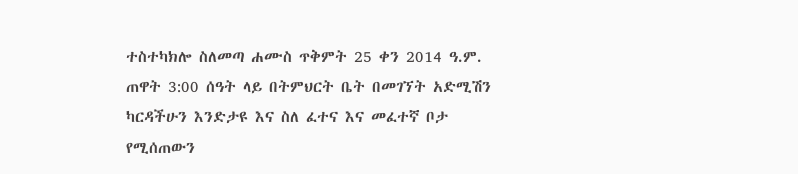ተስተካክሎ ስለመጣ ሐሙስ ጥቅምት 25 ቀን 2014 ዓ.ም. ጠዋት 3:00 ሰዓት ላይ በትምህርት ቤት በመገኘት አድሚሽን ካርዳችሁን እንድታዩ እና ስለ ፈተና እና መፈተኛ ቦታ የሚሰጠውን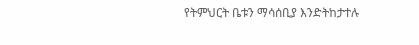የትምህርት ቤቱን ማሳሰቢያ እንድትከታተሉ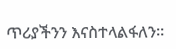ጥሪያችንን እናስተላልፋለን።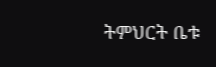ትምህርት ቤቱ